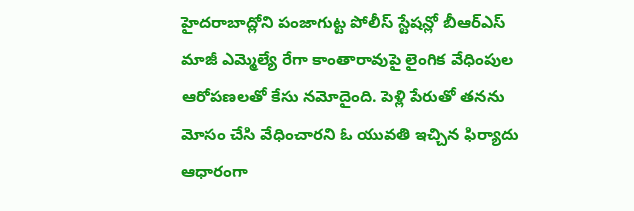హైదరాబాద్లోని పంజాగుట్ట పోలీస్ స్టేషన్లో బీఆర్ఎస్ మాజీ ఎమ్మెల్యే రేగా కాంతారావుపై లైంగిక వేధింపుల ఆరోపణలతో కేసు నమోదైంది. పెళ్లి పేరుతో తనను మోసం చేసి వేధించారని ఓ యువతి ఇచ్చిన ఫిర్యాదు ఆధారంగా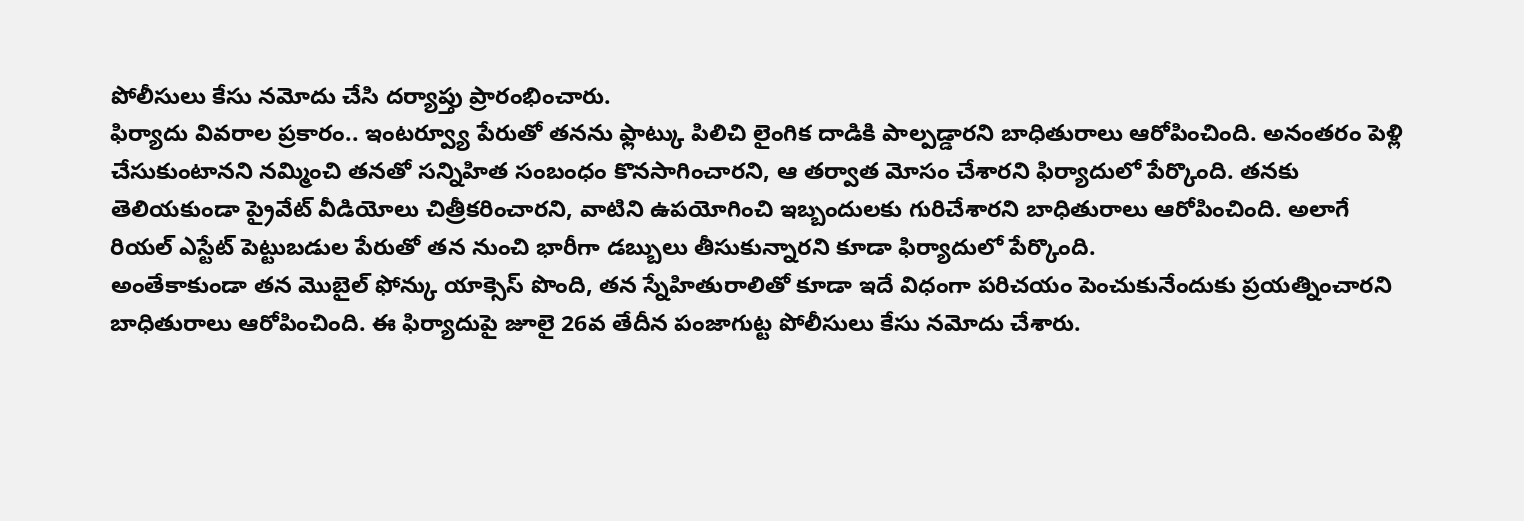పోలీసులు కేసు నమోదు చేసి దర్యాప్తు ప్రారంభించారు.
ఫిర్యాదు వివరాల ప్రకారం.. ఇంటర్వ్యూ పేరుతో తనను ఫ్లాట్కు పిలిచి లైంగిక దాడికి పాల్పడ్డారని బాధితురాలు ఆరోపించింది. అనంతరం పెళ్లి చేసుకుంటానని నమ్మించి తనతో సన్నిహిత సంబంధం కొనసాగించారని, ఆ తర్వాత మోసం చేశారని ఫిర్యాదులో పేర్కొంది. తనకు తెలియకుండా ప్రైవేట్ వీడియోలు చిత్రీకరించారని, వాటిని ఉపయోగించి ఇబ్బందులకు గురిచేశారని బాధితురాలు ఆరోపించింది. అలాగే రియల్ ఎస్టేట్ పెట్టుబడుల పేరుతో తన నుంచి భారీగా డబ్బులు తీసుకున్నారని కూడా ఫిర్యాదులో పేర్కొంది.
అంతేకాకుండా తన మొబైల్ ఫోన్కు యాక్సెస్ పొంది, తన స్నేహితురాలితో కూడా ఇదే విధంగా పరిచయం పెంచుకునేందుకు ప్రయత్నించారని బాధితురాలు ఆరోపించింది. ఈ ఫిర్యాదుపై జూలై 26వ తేదీన పంజాగుట్ట పోలీసులు కేసు నమోదు చేశారు.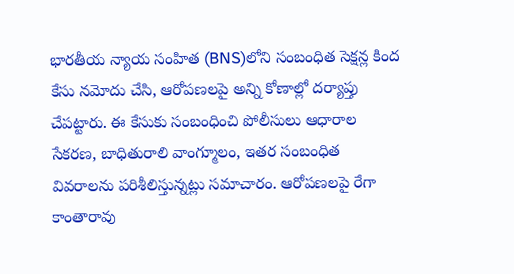భారతీయ న్యాయ సంహిత (BNS)లోని సంబంధిత సెక్షన్ల కింద కేసు నమోదు చేసి, ఆరోపణలపై అన్ని కోణాల్లో దర్యాప్తు చేపట్టారు. ఈ కేసుకు సంబంధించి పోలీసులు ఆధారాల సేకరణ, బాధితురాలి వాంగ్మూలం, ఇతర సంబంధిత వివరాలను పరిశీలిస్తున్నట్లు సమాచారం. ఆరోపణలపై రేగా కాంతారావు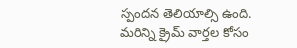స్పందన తెలియాల్సి ఉంది.
మరిన్ని క్రైమ్ వార్తల కోసం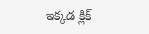ఇక్కడ క్లిక్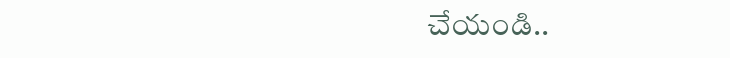చేయండి..